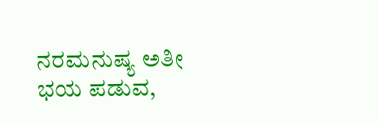ನರಮನುಷ್ಯ ಅತೀ ಭಯ ಪಡುವ,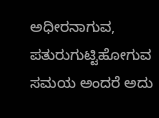ಅಧೀರನಾಗುವ, ಪತುರುಗುಟ್ಟಿಹೋಗುವ ಸಮಯ ಅಂದರೆ ಅದು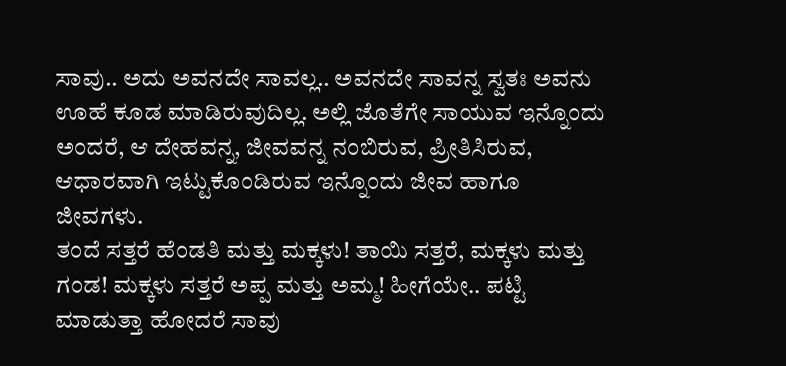ಸಾವು.. ಅದು ಅವನದೇ ಸಾವಲ್ಲ.. ಅವನದೇ ಸಾವನ್ನ ಸ್ವತಃ ಅವನು ಊಹೆ ಕೂಡ ಮಾಡಿರುವುದಿಲ್ಲ. ಅಲ್ಲಿ ಜೊತೆಗೇ ಸಾಯುವ ಇನ್ನೊಂದು ಅಂದರೆ, ಆ ದೇಹವನ್ನ, ಜೀವವನ್ನ ನಂಬಿರುವ, ಪ್ರೀತಿಸಿರುವ, ಆಧಾರವಾಗಿ ಇಟ್ಟುಕೊಂಡಿರುವ ಇನ್ನೊಂದು ಜೀವ ಹಾಗೂ ಜೀವಗಳು.
ತಂದೆ ಸತ್ತರೆ ಹೆಂಡತಿ ಮತ್ತು ಮಕ್ಕಳು! ತಾಯಿ ಸತ್ತರೆ, ಮಕ್ಕಳು ಮತ್ತು ಗಂಡ! ಮಕ್ಕಳು ಸತ್ತರೆ ಅಪ್ಪ ಮತ್ತು ಅಮ್ಮ! ಹೀಗೆಯೇ.. ಪಟ್ಟಿ ಮಾಡುತ್ತಾ ಹೋದರೆ ಸಾವು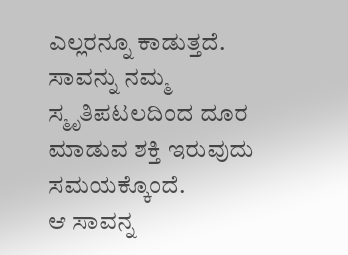ಎಲ್ಲರನ್ನೂ ಕಾಡುತ್ತದೆ. ಸಾವನ್ನು ನಮ್ಮ ಸ್ಮೃತಿಪಟಲದಿಂದ ದೂರ ಮಾಡುವ ಶಕ್ತಿ ಇರುವುದು ಸಮಯಕ್ಕೊಂದೆ.
ಆ ಸಾವನ್ನ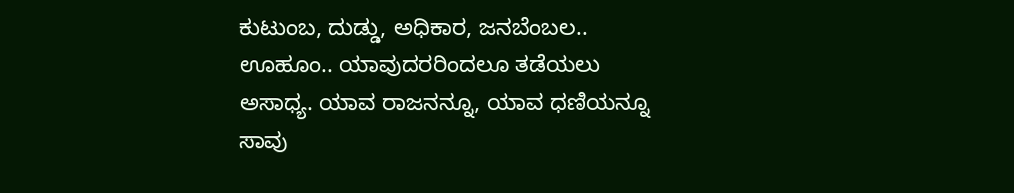ಕುಟುಂಬ, ದುಡ್ಡು, ಅಧಿಕಾರ, ಜನಬೆಂಬಲ.. ಊಹೂಂ.. ಯಾವುದರರಿಂದಲೂ ತಡೆಯಲು ಅಸಾಧ್ಯ. ಯಾವ ರಾಜನನ್ನೂ, ಯಾವ ಧಣಿಯನ್ನೂ ಸಾವು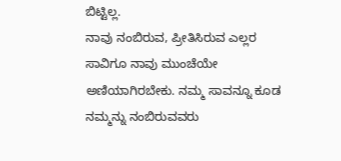ಬಿಟ್ಟಿಲ್ಲ.
ನಾವು ನಂಬಿರುವ, ಪ್ರೀತಿಸಿರುವ ಎಲ್ಲರ ಸಾವಿಗೂ ನಾವು ಮುಂಚೆಯೇ ಅಣಿಯಾಗಿರಬೇಕು. ನಮ್ಮ ಸಾವನ್ನೂ ಕೂಡ ನಮ್ಮನ್ನು ನಂಬಿರುವವರು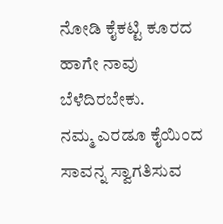ನೋಡಿ ಕೈಕಟ್ಟಿ ಕೂರದ ಹಾಗೇ ನಾವು ಬೆಳೆದಿರಬೇಕು.
ನಮ್ಮ ಎರಡೂ ಕೈಯಿಂದ ಸಾವನ್ನ ಸ್ವಾಗತಿಸುವ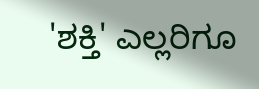'ಶಕ್ತಿ' ಎಲ್ಲರಿಗೂ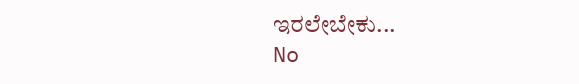ಇರಲೇಬೇಕು...
No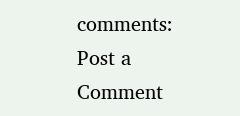comments:
Post a Comment